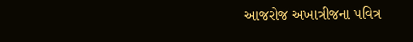આજરોજ અખાત્રીજના પવિત્ર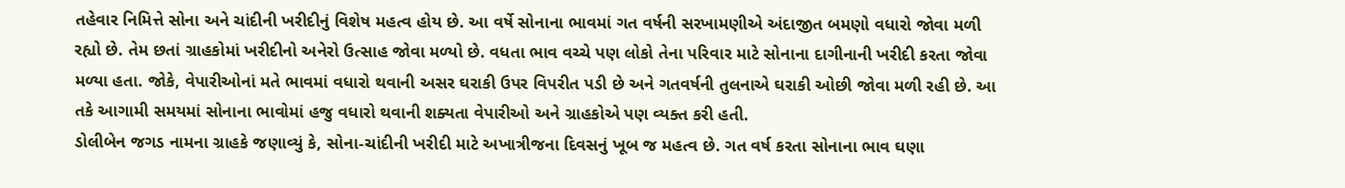તહેવાર નિમિત્તે સોના અને ચાંદીની ખરીદીનું વિશેષ મહત્વ હોય છે. આ વર્ષે સોનાના ભાવમાં ગત વર્ષની સરખામણીએ અંદાજીત બમણો વધારો જોવા મળી રહ્યો છે. તેમ છતાં ગ્રાહકોમાં ખરીદીનો અનેરો ઉત્સાહ જોવા મળ્યો છે. વધતા ભાવ વચ્ચે પણ લોકો તેના પરિવાર માટે સોનાના દાગીનાની ખરીદી કરતા જોવા મળ્યા હતા. જોકે, વેપારીઓનાં મતે ભાવમાં વધારો થવાની અસર ઘરાકી ઉપર વિપરીત પડી છે અને ગતવર્ષની તુલનાએ ઘરાકી ઓછી જોવા મળી રહી છે. આ તકે આગામી સમયમાં સોનાના ભાવોમાં હજુ વધારો થવાની શક્યતા વેપારીઓ અને ગ્રાહકોએ પણ વ્યક્ત કરી હતી.
ડોલીબેન જગડ નામના ગ્રાહકે જણાવ્યું કે, સોના-ચાંદીની ખરીદી માટે અખાત્રીજના દિવસનું ખૂબ જ મહત્વ છે. ગત વર્ષ કરતા સોનાના ભાવ ઘણા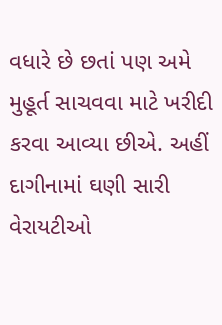વધારે છે છતાં પણ અમે મુહૂર્ત સાચવવા માટે ખરીદી કરવા આવ્યા છીએ. અહીં દાગીનામાં ઘણી સારી વેરાયટીઓ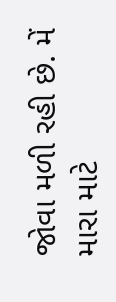જોવા મળી રહી છે. મેં મારા માટે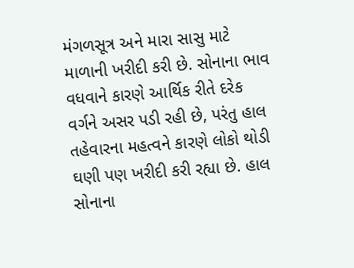મંગળસૂત્ર અને મારા સાસુ માટે માળાની ખરીદી કરી છે. સોનાના ભાવ વધવાને કારણે આર્થિક રીતે દરેક વર્ગને અસર પડી રહી છે, પરંતુ હાલ તહેવારના મહત્વને કારણે લોકો થોડી ઘણી પણ ખરીદી કરી રહ્યા છે. હાલ સોનાના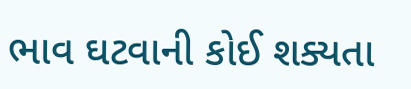ભાવ ઘટવાની કોઈ શક્યતા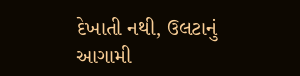દેખાતી નથી, ઉલટાનું આગામી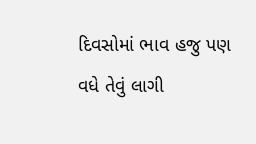દિવસોમાં ભાવ હજુ પણ વધે તેવું લાગી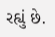રહ્યું છે.